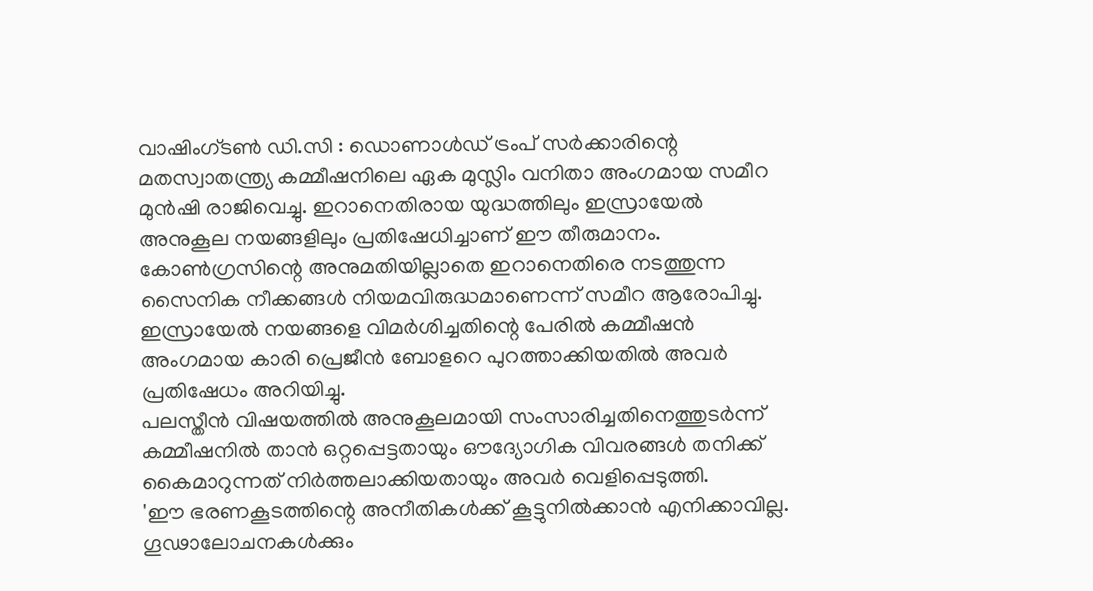വാഷിംഗ്ടൺ ഡി.സി : ഡൊണാൾഡ് ട്രംപ് സർക്കാരിന്റെ മതസ്വാതന്ത്ര്യ കമ്മീഷനിലെ ഏക മുസ്ലിം വനിതാ അംഗമായ സമീറ മുൻഷി രാജിവെച്ചു. ഇറാനെതിരായ യുദ്ധത്തിലും ഇസ്രായേൽ അനുകൂല നയങ്ങളിലും പ്രതിഷേധിച്ചാണ് ഈ തീരുമാനം.
കോൺഗ്രസിന്റെ അനുമതിയില്ലാതെ ഇറാനെതിരെ നടത്തുന്ന സൈനിക നീക്കങ്ങൾ നിയമവിരുദ്ധമാണെന്ന് സമീറ ആരോപിച്ചു.
ഇസ്രായേൽ നയങ്ങളെ വിമർശിച്ചതിന്റെ പേരിൽ കമ്മീഷൻ അംഗമായ കാരി പ്രെജീൻ ബോളറെ പുറത്താക്കിയതിൽ അവർ പ്രതിഷേധം അറിയിച്ചു.
പലസ്തീൻ വിഷയത്തിൽ അനുകൂലമായി സംസാരിച്ചതിനെത്തുടർന്ന് കമ്മീഷനിൽ താൻ ഒറ്റപ്പെട്ടതായും ഔദ്യോഗിക വിവരങ്ങൾ തനിക്ക് കൈമാറുന്നത് നിർത്തലാക്കിയതായും അവർ വെളിപ്പെടുത്തി.
'ഈ ഭരണകൂടത്തിന്റെ അനീതികൾക്ക് കൂട്ടുനിൽക്കാൻ എനിക്കാവില്ല. ഗൂഢാലോചനകൾക്കും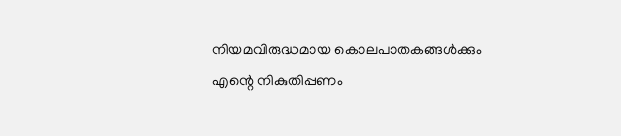നിയമവിരുദ്ധമായ കൊലപാതകങ്ങൾക്കും എന്റെ നികുതിപ്പണം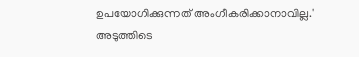ഉപയോഗിക്കുന്നത് അംഗീകരിക്കാനാവില്ല.'
അടുത്തിടെ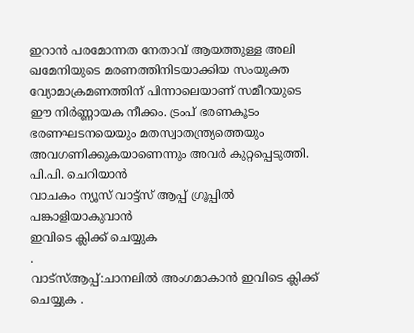ഇറാൻ പരമോന്നത നേതാവ് ആയത്തുള്ള അലി ഖമേനിയുടെ മരണത്തിനിടയാക്കിയ സംയുക്ത വ്യോമാക്രമണത്തിന് പിന്നാലെയാണ് സമീറയുടെ ഈ നിർണ്ണായക നീക്കം. ട്രംപ് ഭരണകൂടം ഭരണഘടനയെയും മതസ്വാതന്ത്ര്യത്തെയും അവഗണിക്കുകയാണെന്നും അവർ കുറ്റപ്പെടുത്തി.
പി.പി. ചെറിയാൻ
വാചകം ന്യൂസ് വാട്ട്സ് ആപ്പ് ഗ്രൂപ്പിൽ പങ്കാളിയാകുവാൻ
ഇവിടെ ക്ലിക്ക് ചെയ്യുക
.
വാട്സ്ആപ്പ്:ചാനലിൽ അംഗമാകാൻ ഇവിടെ ക്ലിക്ക് ചെയ്യുക .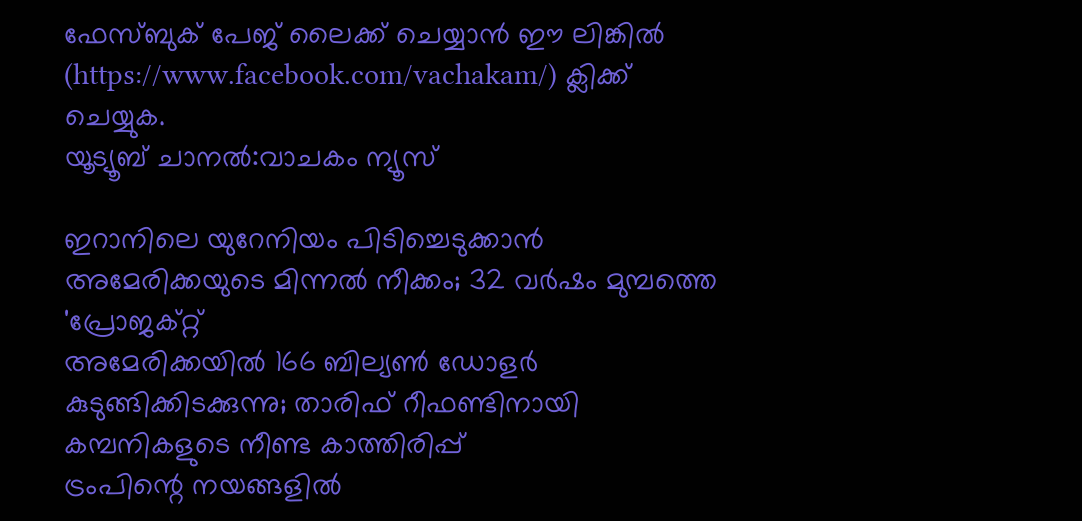ഫേസ്ബുക് പേജ് ലൈക്ക് ചെയ്യാൻ ഈ ലിങ്കിൽ (https://www.facebook.com/vachakam/) ക്ലിക്ക് ചെയ്യുക.
യൂട്യൂബ് ചാനൽ:വാചകം ന്യൂസ്

ഇറാനിലെ യുറേനിയം പിടിച്ചെടുക്കാൻ അമേരിക്കയുടെ മിന്നൽ നീക്കം; 32 വർഷം മുമ്പത്തെ 'പ്രോജക്റ്റ്
അമേരിക്കയിൽ 166 ബില്യൺ ഡോളർ കുടുങ്ങിക്കിടക്കുന്നു; താരിഫ് റീഫണ്ടിനായി കമ്പനികളുടെ നീണ്ട കാത്തിരിപ്പ്
ട്രംപിന്റെ നയങ്ങളിൽ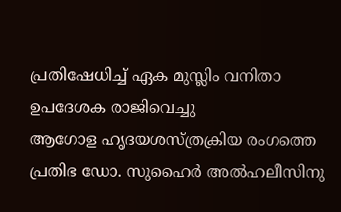പ്രതിഷേധിച്ച് ഏക മുസ്ലിം വനിതാ ഉപദേശക രാജിവെച്ചു
ആഗോള ഹൃദയശസ്ത്രക്രിയ രംഗത്തെ പ്രതിഭ ഡോ. സുഹൈർ അൽഹലീസിനു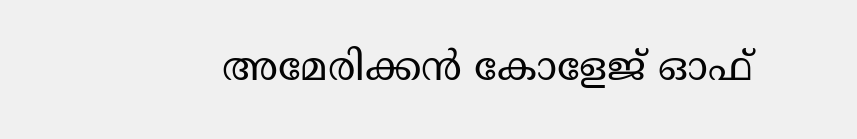അമേരിക്കൻ കോളേജ് ഓഫ്